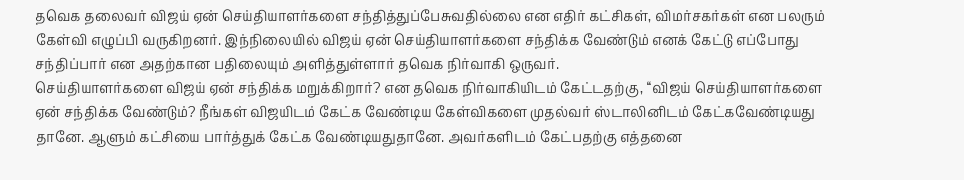தவெக தலைவர் விஜய் ஏன் செய்தியாளர்களை சந்தித்துப்பேசுவதில்லை என எதிர் கட்சிகள், விமர்சகர்கள் என பலரும் கேள்வி எழுப்பி வருகிறனர். இந்நிலையில் விஜய் ஏன் செய்தியாளர்களை சந்திக்க வேண்டும் எனக் கேட்டு எப்போது சந்திப்பார் என அதற்கான பதிலையும் அளித்துள்ளார் தவெக நிர்வாகி ஒருவர்.
செய்தியாளர்களை விஜய் ஏன் சந்திக்க மறுக்கிறார்? என தவெக நிர்வாகியிடம் கேட்டதற்கு, ‘‘விஜய் செய்தியாளர்களை ஏன் சந்திக்க வேண்டும்? நீங்கள் விஜயிடம் கேட்க வேண்டிய கேள்விகளை முதல்வர் ஸ்டாலினிடம் கேட்கவேண்டியது தானே. ஆளும் கட்சியை பார்த்துக் கேட்க வேண்டியதுதானே. அவர்களிடம் கேட்பதற்கு எத்தனை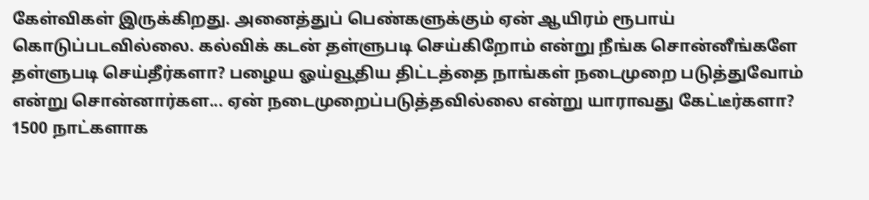கேள்விகள் இருக்கிறது. அனைத்துப் பெண்களுக்கும் ஏன் ஆயிரம் ரூபாய் கொடுப்படவில்லை. கல்விக் கடன் தள்ளுபடி செய்கிறோம் என்று நீங்க சொன்னீங்களே தள்ளுபடி செய்தீர்களா? பழைய ஓய்வூதிய திட்டத்தை நாங்கள் நடைமுறை படுத்துவோம் என்று சொன்னார்கள... ஏன் நடைமுறைப்படுத்தவில்லை என்று யாராவது கேட்டீர்களா? 1500 நாட்களாக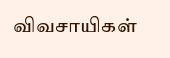விவசாயிகள்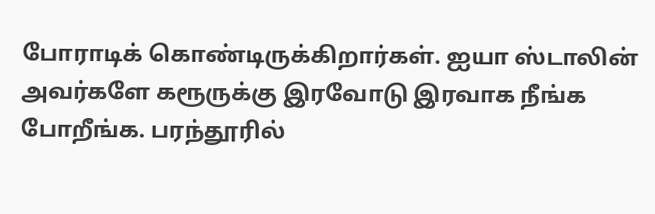போராடிக் கொண்டிருக்கிறார்கள். ஐயா ஸ்டாலின் அவர்களே கரூருக்கு இரவோடு இரவாக நீங்க போறீங்க. பரந்தூரில்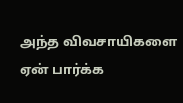அந்த விவசாயிகளை ஏன் பார்க்க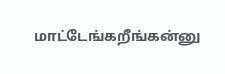மாட்டேங்கறீங்கன்னு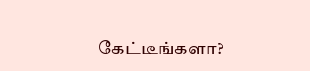கேட்டீங்களா?